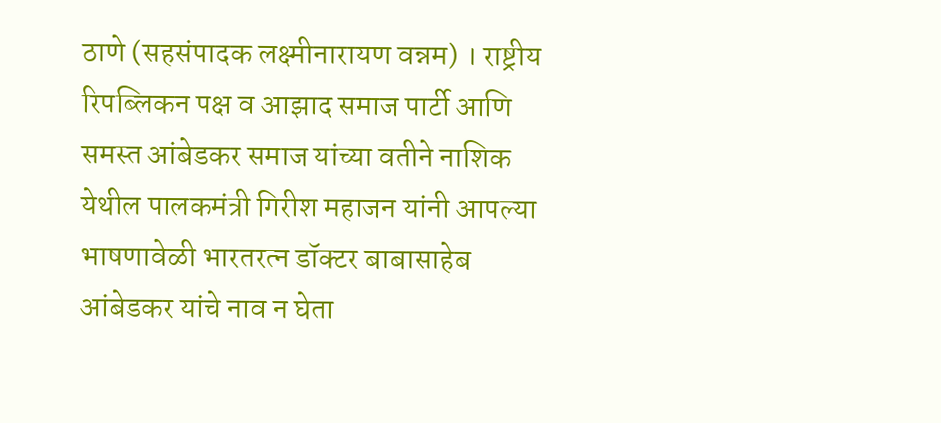ठाणे (सहसंपादक लक्ष्मीनारायण वन्नम) । राष्ट्रीय रिपब्लिकन पक्ष व आझाद समाज पार्टी आणि समस्त आंबेडकर समाज यांच्या वतीने नाशिक येथील पालकमंत्री गिरीश महाजन यांनी आपल्या भाषणावेळी भारतरत्न डॉक्टर बाबासाहेब आंबेडकर यांचे नाव न घेता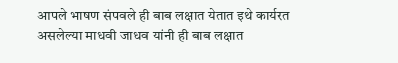आपले भाषण संपवले ही बाब लक्षात येतात इथे कार्यरत असलेल्या माधवी जाधव यांनी ही बाब लक्षात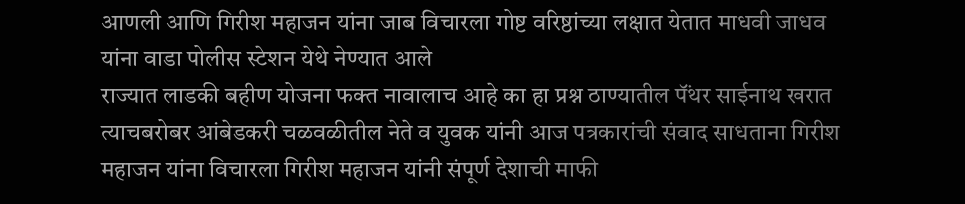आणली आणि गिरीश महाजन यांना जाब विचारला गोष्ट वरिष्ठांच्या लक्षात येतात माधवी जाधव यांना वाडा पोलीस स्टेशन येथे नेण्यात आले
राज्यात लाडकी बहीण योजना फक्त नावालाच आहे का हा प्रश्न ठाण्यातील पॅंथर साईनाथ खरात त्याचबरोबर आंबेडकरी चळवळीतील नेते व युवक यांनी आज पत्रकारांची संवाद साधताना गिरीश महाजन यांना विचारला गिरीश महाजन यांनी संपूर्ण देशाची माफी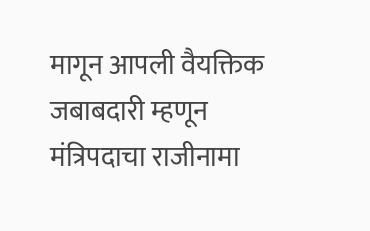मागून आपली वैयक्तिक जबाबदारी म्हणून मंत्रिपदाचा राजीनामा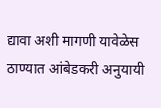द्यावा अशी मागणी यावेळेस ठाण्यात आंबेडकरी अनुयायी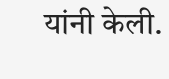यांनी केली.